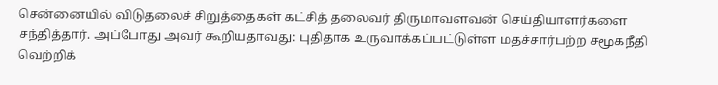சென்னையில் விடுதலைச் சிறுத்தைகள் கட்சித் தலைவர் திருமாவளவன் செய்தியாளர்களை சந்தித்தார். அப்போது அவர் கூறியதாவது: புதிதாக உருவாக்கப்பட்டுள்ள மதச்சார்பற்ற சமூகநீதி வெற்றிக்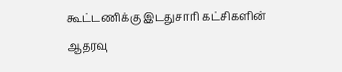கூட்டணிக்கு இடதுசாரி கட்சிகளின் ஆதரவு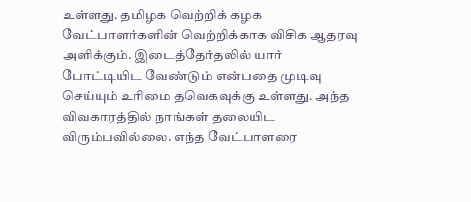உள்ளது. தமிழக வெற்றிக் கழக வேட்பாளர்களின் வெற்றிக்காக விசிக ஆதரவு அளிக்கும். இடைத்தேர்தலில் யார் போட்டியிட வேண்டும் என்பதை முடிவு செய்யும் உரிமை தவெகவுக்கு உள்ளது. அந்த விவகாரத்தில் நாங்கள் தலையிட விரும்பவில்லை. எந்த வேட்பாளரை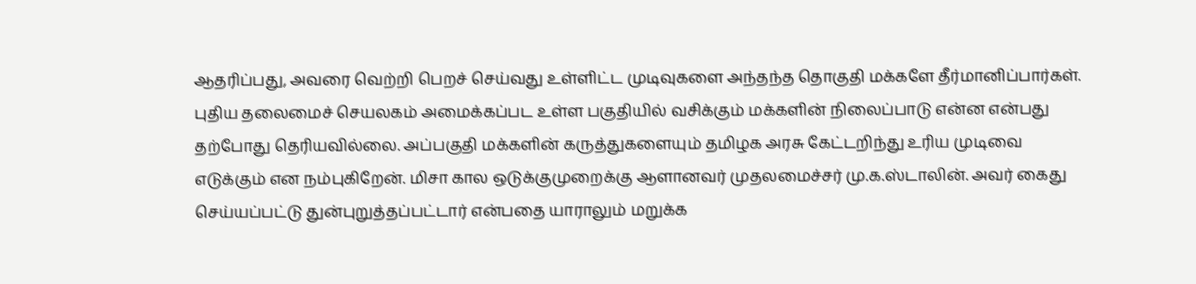ஆதரிப்பது, அவரை வெற்றி பெறச் செய்வது உள்ளிட்ட முடிவுகளை அந்தந்த தொகுதி மக்களே தீர்மானிப்பார்கள். புதிய தலைமைச் செயலகம் அமைக்கப்பட உள்ள பகுதியில் வசிக்கும் மக்களின் நிலைப்பாடு என்ன என்பது தற்போது தெரியவில்லை. அப்பகுதி மக்களின் கருத்துகளையும் தமிழக அரசு கேட்டறிந்து உரிய முடிவை எடுக்கும் என நம்புகிறேன். மிசா கால ஒடுக்குமுறைக்கு ஆளானவர் முதலமைச்சர் மு.க.ஸ்டாலின். அவர் கைது செய்யப்பட்டு துன்புறுத்தப்பட்டார் என்பதை யாராலும் மறுக்க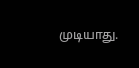முடியாது.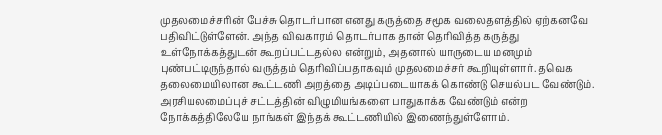முதலமைச்சரின் பேச்சு தொடர்பான எனது கருத்தை சமூக வலைதளத்தில் ஏற்கனவே பதிவிட்டுள்ளேன். அந்த விவகாரம் தொடர்பாக தான் தெரிவித்த கருத்து உள்நோக்கத்துடன் கூறப்பட்டதல்ல என்றும், அதனால் யாருடைய மனமும் புண்பட்டிருந்தால் வருத்தம் தெரிவிப்பதாகவும் முதலமைச்சர் கூறியுள்ளார். தவெக தலைமையிலான கூட்டணி அறத்தை அடிப்படையாகக் கொண்டு செயல்பட வேண்டும். அரசியலமைப்புச் சட்டத்தின் விழுமியங்களை பாதுகாக்க வேண்டும் என்ற நோக்கத்திலேயே நாங்கள் இந்தக் கூட்டணியில் இணைந்துள்ளோம்.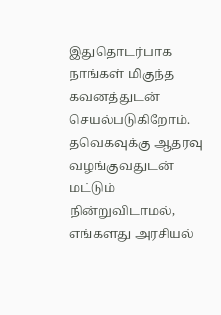இதுதொடர்பாக நாங்கள் மிகுந்த கவனத்துடன் செயல்படுகிறோம். தவெகவுக்கு ஆதரவு வழங்குவதுடன் மட்டும் நின்றுவிடாமல், எங்களது அரசியல்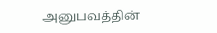அனுபவத்தின்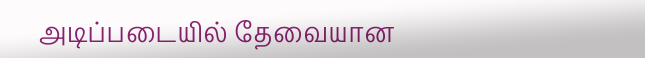அடிப்படையில் தேவையான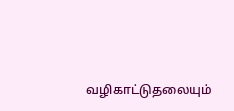வழிகாட்டுதலையும்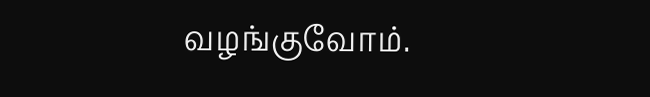வழங்குவோம்.